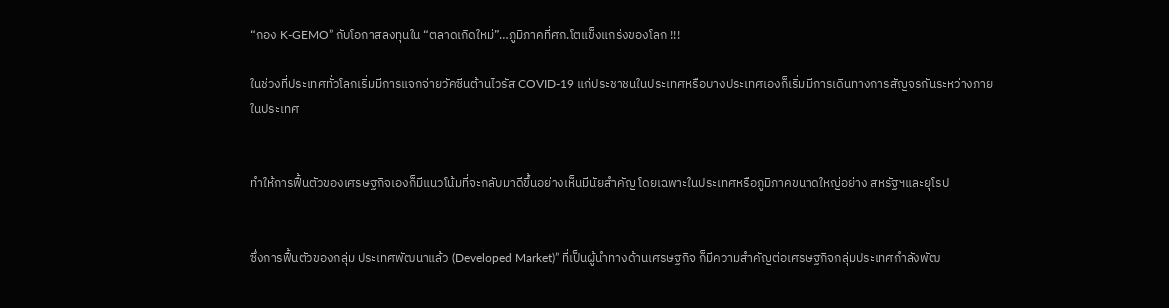“กอง K-GEMO” กับโอกาสลงทุนใน “ตลาดเกิดใหม่”…ภูมิภาคที่ศก.โตแข็งแกร่งของโลก !!!

ในช่วงที่ประเทศทั่วโลกเริ่มมีการแจกจ่ายวัคซีนต้านไวรัส COVID-19 แก่ประชาชนในประเทศหรือบางประเทศเองก็เริ่มมีการเดินทางการสัญจรกันระหว่างภายในประเทศ


ทำให้การฟื้นตัวของเศรษฐกิจเองก็มีแนวโน้มที่จะกลับมาดีขึ้นอย่างเห็นมีนัยสำคัญ โดยเฉพาะในประเทศหรือภูมิภาคขนาดใหญ่อย่าง สหรัฐฯและยุโรป


ซึ่งการฟื้นตัวของกลุ่ม ประเทศพัฒนาแล้ว (Developed Market)” ที่เป็นผู้นำทางด้านเศรษฐกิจ ก็มีความสำคัญต่อเศรษฐกิจกลุ่มประเทศกำลังพัฒ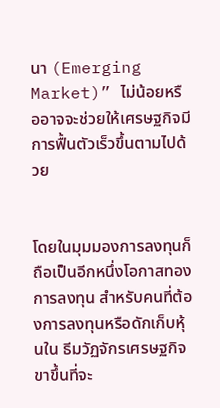นา (Emerging Market)” ไม่น้อยหรืออาจจะช่วยให้เศรษฐกิจมีการฟื้นตัวเร็วขึ้นตามไปด้วย


โดยในมุมมองการลงทุนก็ถือเป็นอีกหนึ่งโอกาสทองการลงทุน สำหรับคนที่ต้องการลงทุนหรือดักเก็บหุ้นใน ธีมวัฏจักรเศรษฐกิจขาขึ้นที่จะ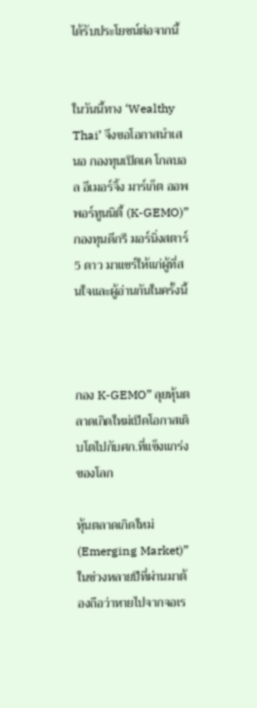ได้รับประโยชน์ต่อจากนี้


ในวันนี้ทาง ‘Wealthy Thai’ จึงขอโอกาสนำเสนอ กองทุนเปิดเค โกลบอล อีเมอร์จิ้ง มาร์เก็ต ออพพอร์ทูนนิตี้ (K-GEMO)” กองทุนดีกรี มอร์นิ่งสตาร์ 5 ดาว มาแชร์ให้แก่ผู้ที่สนใจและผู้อ่านกันในครั้งนี้



กอง K-GEMO” ลุยหุ้นตลาดเกิดใหม่เปิดโอกาสเติบโตไปกับศก.ที่แข็งแกร่งของโลก

หุ้นตลาดเกิดใหม่ (Emerging Market)” ในช่วงหลายปีที่ผ่านมาต้องถือว่าหายไปจากจอเร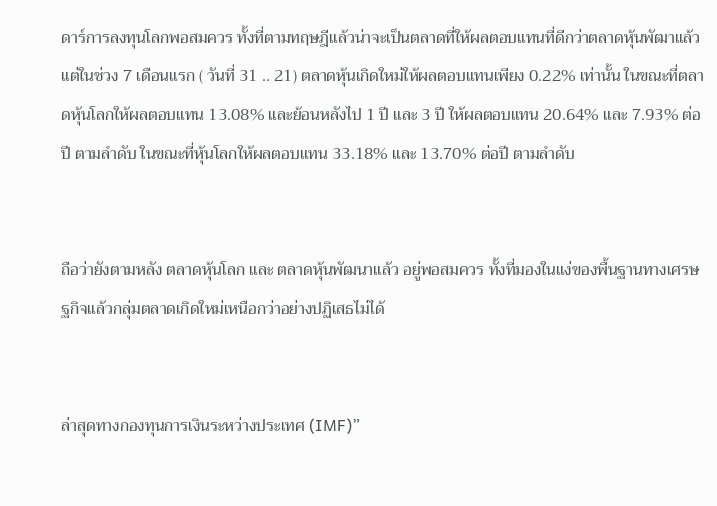ดาร์การลงทุนโลกพอสมควร ทั้งที่ตามทฤษฎีแล้วน่าจะเป็นตลาดที่ให้ผลตอบแทนที่ดีกว่าตลาดหุ้นพัฒาแล้ว แต่ในช่วง 7 เดือนแรก ( วันที่ 31 .. 21) ตลาดหุ้นเกิดใหม่ให้ผลตอบแทนเพียง 0.22% เท่านั้น ในขณะที่ตลาดหุ้นโลกให้ผลตอบแทน 13.08% และย้อนหลังไป 1 ปี และ 3 ปี ให้ผลตอบแทน 20.64% และ 7.93% ต่อปี ตามลำดับ ในขณะที่หุ้นโลกให้ผลตอบแทน 33.18% และ 13.70% ต่อปี ตามลำดับ


ถือว่ายังตามหลัง ตลาดหุ้นโลก และ ตลาดหุ้นพัฒนาแล้ว อยู่พอสมควร ทั้งที่มองในแง่ของพื้นฐานทางเศรษฐกิจแล้วกลุ่มตลาดเกิดใหม่เหนือกว่าอย่างปฏิเสธไม่ได้


ล่าสุดทางกองทุนการเงินระหว่างประเทศ (IMF)”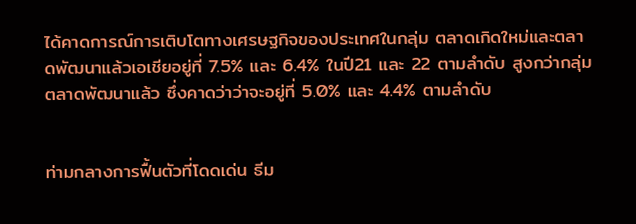ได้คาดการณ์การเติบโตทางเศรษฐกิจของประเทศในกลุ่ม ตลาดเกิดใหม่และตลาดพัฒนาแล้วเอเชียอยู่ที่ 7.5% และ 6.4% ในปี21 และ 22 ตามลำดับ สูงกว่ากลุ่ม ตลาดพัฒนาแล้ว ซึ่งคาดว่าว่าจะอยู่ที่ 5.0% และ 4.4% ตามลำดับ


ท่ามกลางการฟื้นตัวที่โดดเด่น ธีม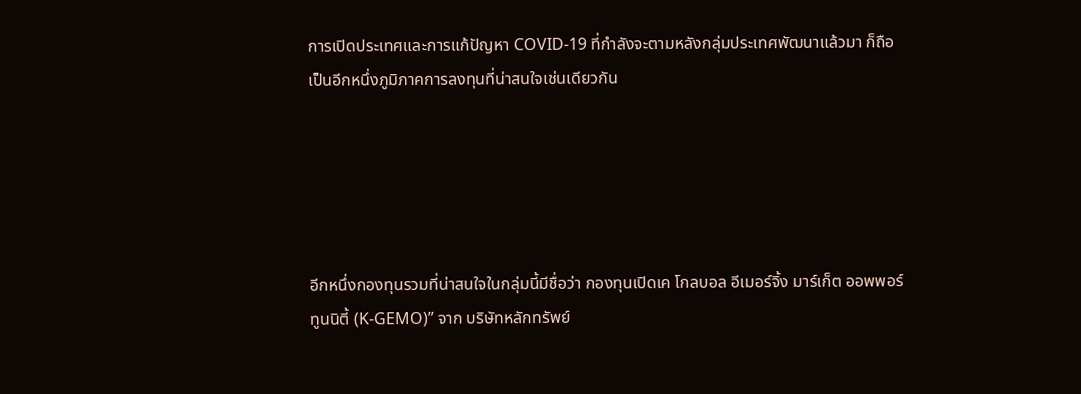การเปิดประเทศและการแก้ปัญหา COVID-19 ที่กำลังจะตามหลังกลุ่มประเทศพัฒนาแล้วมา ก็ถือเป็นอีกหนึ่งภูมิภาคการลงทุนที่น่าสนใจเช่นเดียวกัน





อีกหนึ่งกองทุนรวมที่น่าสนใจในกลุ่มนี้มีชื่อว่า กองทุนเปิดเค โกลบอล อีเมอร์จิ้ง มาร์เก็ต ออพพอร์ทูนนิตี้ (K-GEMO)” จาก บริษัทหลักทรัพย์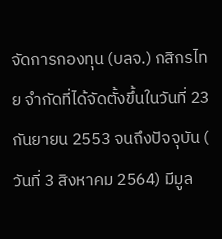จัดการกองทุน (บลจ.) กสิกรไทย จำกัดที่ได้จัดตั้งขึ้นในวันที่ 23 กันยายน 2553 จนถึงปัจจุบัน ( วันที่ 3 สิงหาคม 2564) มีมูล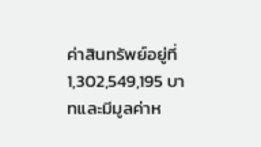ค่าสินทรัพย์อยู่ที่ 1,302,549,195 บาทและมีมูลค่าห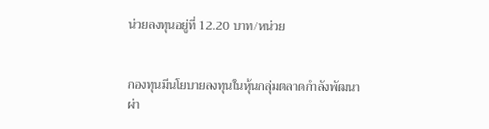น่วยลงทุนอยู่ที่ 12.20 บาท/หน่วย


กองทุนมีนโยบายลงทุนในหุ้นกลุ่มตลาดกำลังพัฒนาผ่า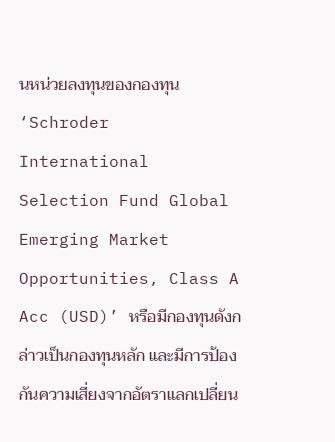นหน่วยลงทุนของกองทุน ‘Schroder International Selection Fund Global Emerging Market Opportunities, Class A Acc (USD)’ หรือมีกองทุนดังกล่าวเป็นกองทุนหลัก และมีการป้องกันความเสี่ยงจากอัตราแลกเปลี่ยน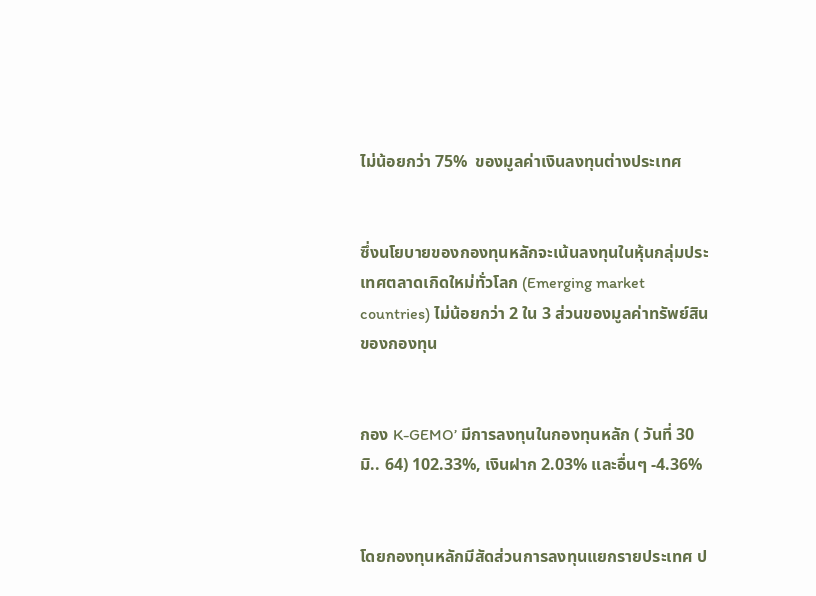ไม่น้อยกว่า 75%  ของมูลค่าเงินลงทุนต่างประเทศ


ซึ่งนโยบายของกองทุนหลักจะเน้นลงทุนในหุ้นกลุ่มประเทศตลาดเกิดใหม่ทั่วโลก (Emerging market countries) ไม่น้อยกว่า 2 ใน 3 ส่วนของมูลค่าทรัพย์สินของกองทุน


กอง K-GEMO’ มีการลงทุนในกองทุนหลัก ( วันที่ 30 มิ.. 64) 102.33%, เงินฝาก 2.03% และอื่นๆ -4.36%


โดยกองทุนหลักมีสัดส่วนการลงทุนแยกรายประเทศ ป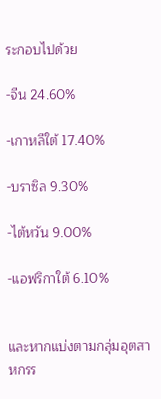ระกอบไปด้วย

-จีน 24.60%

-เกาหลีใต้ 17.40%

-บราซิล 9.30%

-ไต้หวัน 9.00%

-แอฟริกาใต้ 6.10%


และหากแบ่งตามกลุ่มอุตสาหกรร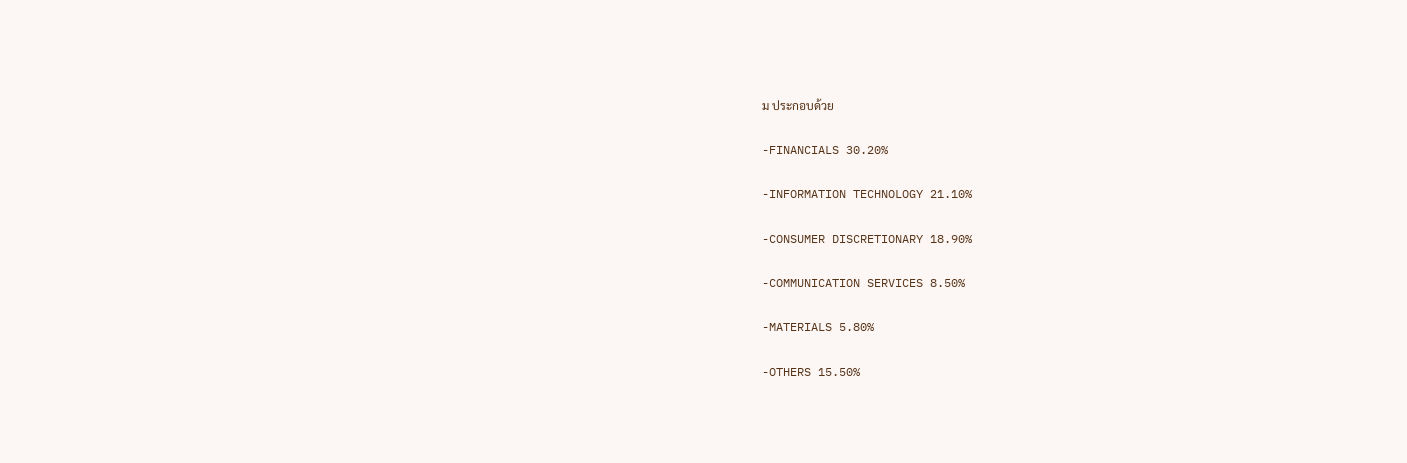ม ประกอบด้วย

-FINANCIALS 30.20%

-INFORMATION TECHNOLOGY 21.10%

-CONSUMER DISCRETIONARY 18.90%

-COMMUNICATION SERVICES 8.50%

-MATERIALS 5.80%

-OTHERS 15.50%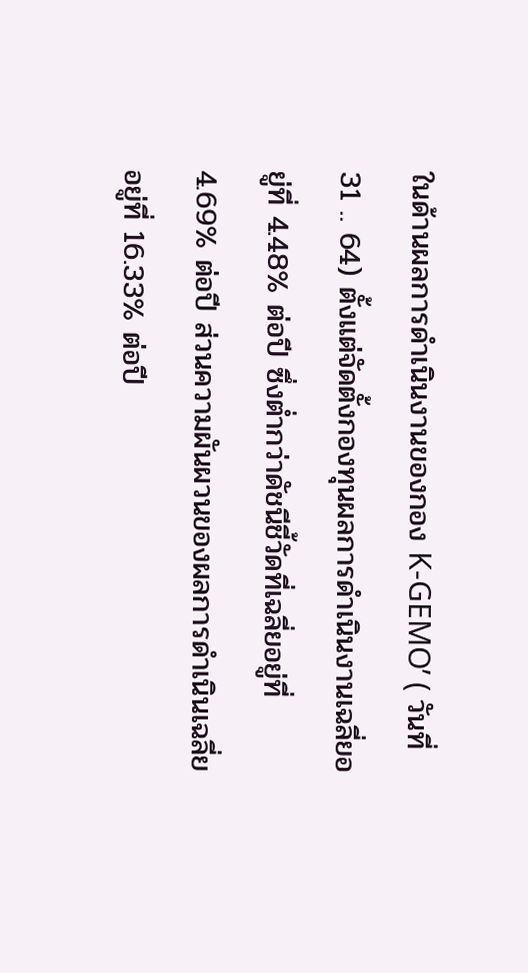ในด้านผลการดำเนินงานของกอง K-GEMO’ ( วันที่ 31 .. 64) ตั้งแต่จัดตั้งกองทุนผลการดำเนินงานเฉลี่ยอยู่ที่ 4.48% ต่อปี ซึ่งต่ำกว่าดัชนีชี้วัดที่เฉลี่ยอยู่ที่ 4.69% ต่อปี ส่วนความผันผวนของผลการดำเนินเฉลี่ยอยู่ที่ 16.33% ต่อปี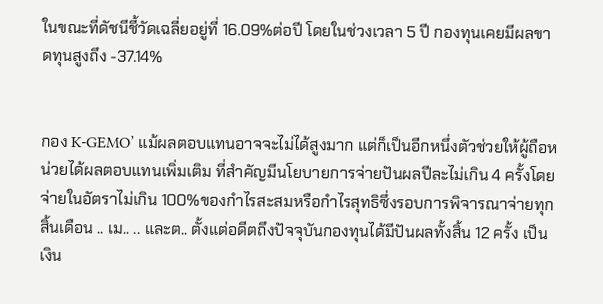ในขณะที่ดัชนีชี้วัดเฉลี่ยอยู่ที่ 16.09%ต่อปี โดยในช่วงเวลา 5 ปี กองทุนเคยมีผลขาดทุนสูงถึง -37.14%


กอง K-GEMO’ แม้ผลตอบแทนอาจจะไม่ได้สูงมาก แต่ก็เป็นอีกหนึ่งตัวช่วยให้ผู้ถือหน่วยได้ผลตอบแทนเพิ่มเติม ที่สำคัญมีนโยบายการจ่ายปันผลปีละไม่เกิน 4 ครั้งโดยจ่ายในอัตราไม่เกิน 100%ของกำไรสะสมหรือกำไรสุทธิซึ่งรอบการพิจารณาจ่ายทุกสิ้นเดือน .. เม.. .. และต.. ตั้งแต่อดีตถึงปัจจุบันกองทุนได้มีปันผลทั้งสิ้น 12 ครั้ง เป็นเงิน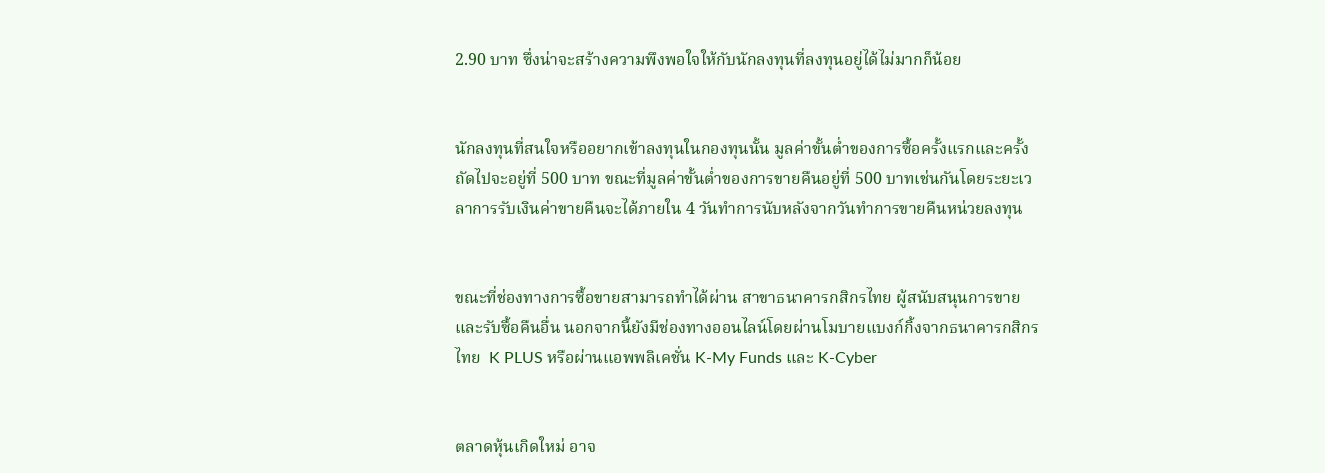2.90 บาท ซึ่งน่าจะสร้างความพึงพอใจให้กับนักลงทุนที่ลงทุนอยู่ได้ไม่มากก็น้อย


นักลงทุนที่สนใจหรืออยากเข้าลงทุนในกองทุนนั้น มูลค่าขั้นต่ำของการซื้อครั้งแรกและครั้งถัดไปจะอยู่ที่ 500 บาท ขณะที่มูลค่าขั้นต่ำของการขายคืนอยู่ที่ 500 บาทเช่นกันโดยระยะเวลาการรับเงินค่าขายคืนจะได้ภายใน 4 วันทำการนับหลังจากวันทำการขายคืนหน่วยลงทุน


ขณะที่ช่องทางการซื้อขายสามารถทำได้ผ่าน สาขาธนาคารกสิกรไทย ผู้สนับสนุนการขายและรับซื้อคืนอื่น นอกจากนี้ยังมีช่องทางออนไลน์โดยผ่านโมบายแบงก์กิ้งจากธนาคารกสิกรไทย  K PLUS หรือผ่านแอพพลิเคชั่น K-My Funds และ K-Cyber


ตลาดหุ้นเกิดใหม่ อาจ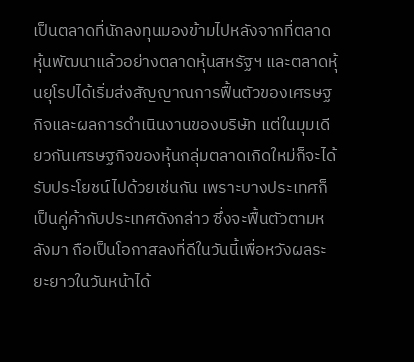เป็นตลาดที่นักลงทุนมองข้ามไปหลังจากที่ตลาดหุ้นพัฒนาแล้วอย่างตลาดหุ้นสหรัฐฯ และตลาดหุ้นยุโรปได้เริ่มส่งสัญญาณการฟื้นตัวของเศรษฐกิจและผลการดำเนินงานของบริษัท แต่ในมุมเดียวกันเศรษฐกิจของหุ้นกลุ่มตลาดเกิดใหม่ก็จะได้รับประโยชน์ไปด้วยเช่นกัน เพราะบางประเทศก็เป็นคู่ค้ากับประเทศดังกล่าว ซึ่งจะฟื้นตัวตามหลังมา ถือเป็นโอกาสลงที่ดีในวันนี้เพื่อหวังผลระยะยาวในวันหน้าได้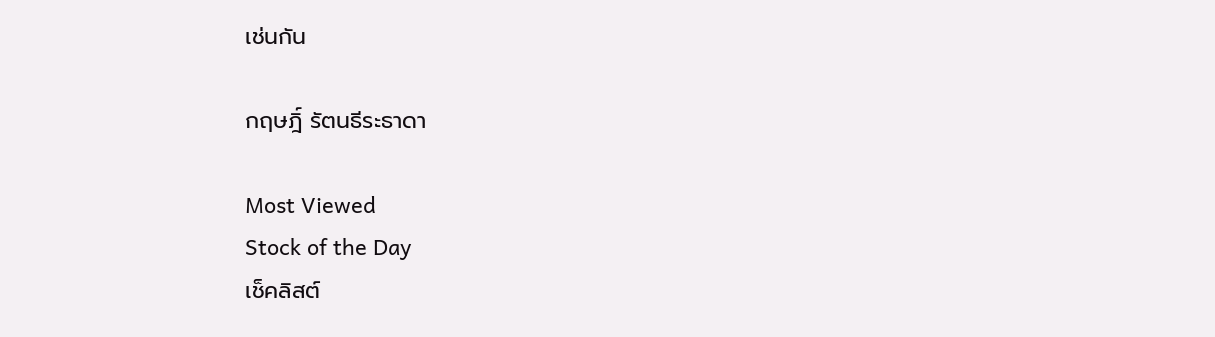เช่นกัน

กฤษฎิ์ รัตนธีระธาดา

Most Viewed
Stock of the Day
เช็คลิสต์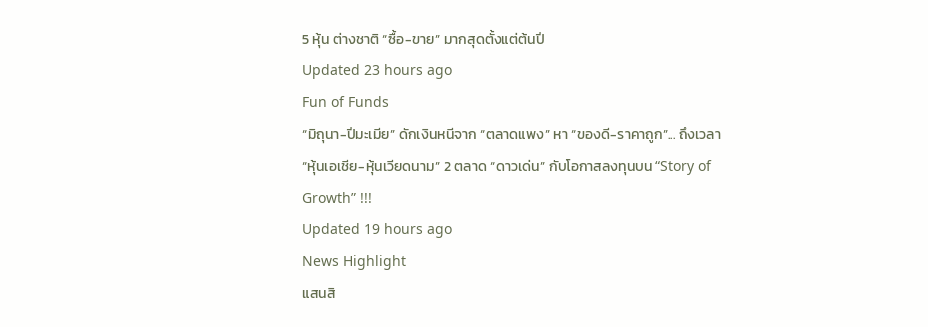5 หุ้น ต่างชาติ “ซื้อ-ขาย” มากสุดตั้งแต่ต้นปี
Updated 23 hours ago
Fun of Funds
“มิถุนา-ปีมะเมีย” ดักเงินหนีจาก “ตลาดแพง” หา “ของดี-ราคาถูก”... ถึงเวลา “หุ้นเอเชีย-หุ้นเวียดนาม” 2 ตลาด “ดาวเด่น” กับโอกาสลงทุนบน “Story of Growth” !!!
Updated 19 hours ago
News Highlight
แสนสิ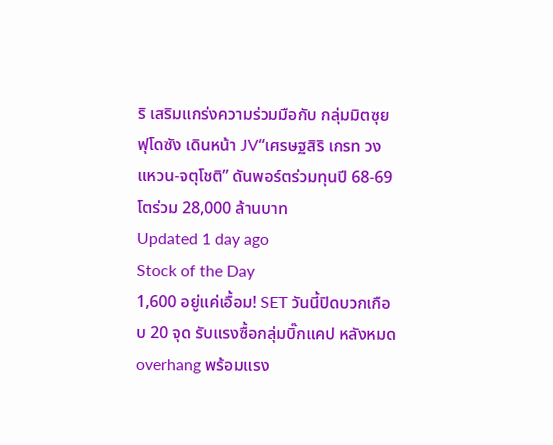ริ เสริมแกร่งความร่วมมือกับ กลุ่มมิตซุย ฟุโดซัง เดินหน้า JV“เศรษฐสิริ เกรท วงแหวน-จตุโชติ” ดันพอร์ตร่วมทุนปี 68-69 โตร่วม 28,000 ล้านบาท
Updated 1 day ago
Stock of the Day
1,600 อยู่แค่เอื้อม! SET วันนี้ปิดบวกเกือบ 20 จุด รับแรงซื้อกลุ่มบิ๊กแคป หลังหมด overhang พร้อมแรง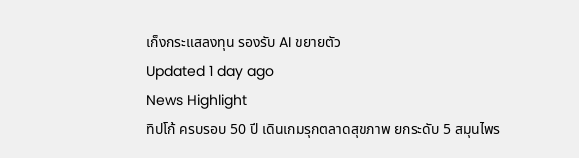เก็งกระแสลงทุน รองรับ AI ขยายตัว
Updated 1 day ago
News Highlight
ทิปโก้ ครบรอบ 50 ปี เดินเกมรุกตลาดสุขภาพ ยกระดับ 5 สมุนไพร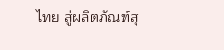ไทย สู่ผลิตภัณฑ์สุ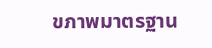ขภาพมาตรฐาน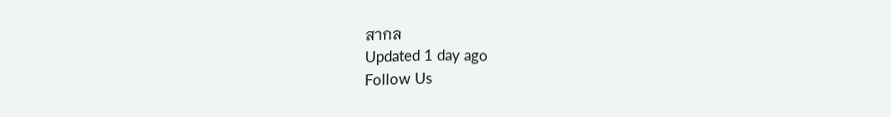สากล
Updated 1 day ago
Follow Us